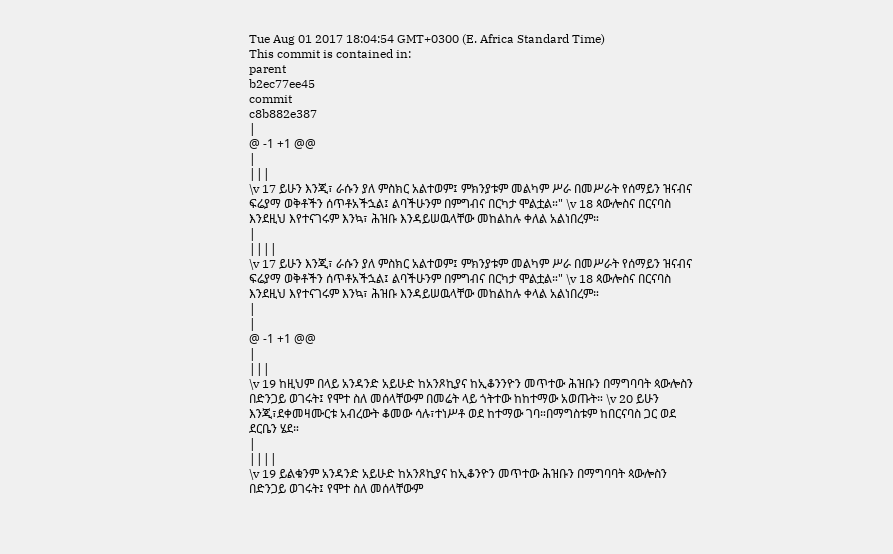Tue Aug 01 2017 18:04:54 GMT+0300 (E. Africa Standard Time)
This commit is contained in:
parent
b2ec77ee45
commit
c8b882e387
|
@ -1 +1 @@
|
|||
\v 17 ይሁን እንጂ፣ ራሱን ያለ ምስክር አልተወም፤ ምክንያቱም መልካም ሥራ በመሥራት የሰማይን ዝናብና ፍሬያማ ወቅቶችን ሰጥቶአችኋል፤ ልባችሁንም በምግብና በርካታ ሞልቷል።" \v 18 ጳውሎስና በርናባስ እንደዚህ እየተናገሩም እንኳ፣ ሕዝቡ እንዳይሠዉላቸው መከልከሉ ቀለል አልነበረም።
|
||||
\v 17 ይሁን እንጂ፣ ራሱን ያለ ምስክር አልተወም፤ ምክንያቱም መልካም ሥራ በመሥራት የሰማይን ዝናብና ፍሬያማ ወቅቶችን ሰጥቶአችኋል፤ ልባችሁንም በምግብና በርካታ ሞልቷል።" \v 18 ጳውሎስና በርናባስ እንደዚህ እየተናገሩም እንኳ፣ ሕዝቡ እንዳይሠዉላቸው መከልከሉ ቀላል አልነበረም።
|
|
@ -1 +1 @@
|
|||
\v 19 ከዚህም በላይ አንዳንድ አይሁድ ከአንጾኪያና ከኢቆንንዮን መጥተው ሕዝቡን በማግባባት ጳውሎስን በድንጋይ ወገሩት፤ የሞተ ስለ መሰላቸውም በመሬት ላይ ጎትተው ከከተማው አወጡት። \v 20 ይሁን እንጂ፣ደቀመዛሙርቱ አብረውት ቆመው ሳሉ፣ተነሥቶ ወደ ከተማው ገባ።በማግስቱም ከበርናባስ ጋር ወደ ደርቤን ሄደ።
|
||||
\v 19 ይልቁንም አንዳንድ አይሁድ ከአንጾኪያና ከኢቆንዮን መጥተው ሕዝቡን በማግባባት ጳውሎስን በድንጋይ ወገሩት፤ የሞተ ስለ መሰላቸውም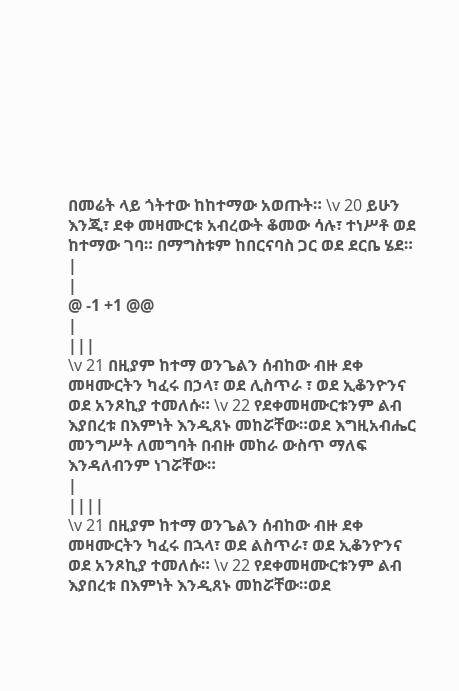በመሬት ላይ ጎትተው ከከተማው አወጡት። \v 20 ይሁን እንጂ፣ ደቀ መዛሙርቱ አብረውት ቆመው ሳሉ፣ ተነሥቶ ወደ ከተማው ገባ። በማግስቱም ከበርናባስ ጋር ወደ ደርቤ ሄደ።
|
|
@ -1 +1 @@
|
|||
\v 21 በዚያም ከተማ ወንጌልን ሰብከው ብዙ ደቀ መዛሙርትን ካፈሩ በኃላ፣ ወደ ሊስጥራ ፣ ወደ ኢቆንዮንና ወደ አንጾኪያ ተመለሱ። \v 22 የደቀመዛሙርቱንም ልብ እያበረቱ በእምነት እንዲጸኑ መከሯቸው።ወደ እግዚአብሔር መንግሥት ለመግባት በብዙ መከራ ውስጥ ማለፍ እንዳለብንም ነገሯቸው።
|
||||
\v 21 በዚያም ከተማ ወንጌልን ሰብከው ብዙ ደቀ መዛሙርትን ካፈሩ በኋላ፣ ወደ ልስጥራ፣ ወደ ኢቆንዮንና ወደ አንጾኪያ ተመለሱ። \v 22 የደቀመዛሙርቱንም ልብ እያበረቱ በእምነት እንዲጸኑ መከሯቸው።ወደ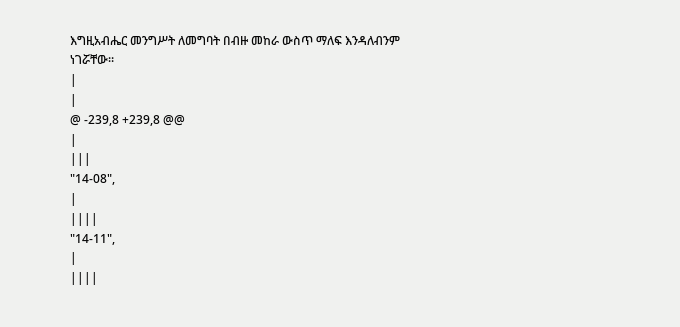እግዚአብሔር መንግሥት ለመግባት በብዙ መከራ ውስጥ ማለፍ እንዳለብንም ነገሯቸው።
|
|
@ -239,8 +239,8 @@
|
|||
"14-08",
|
||||
"14-11",
|
||||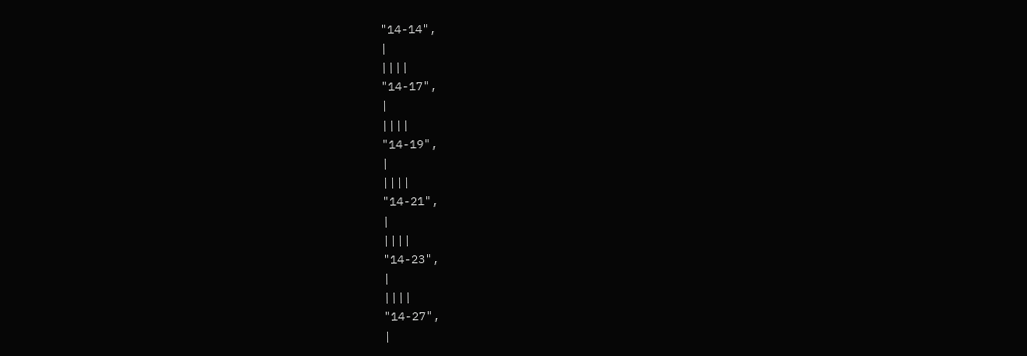"14-14",
|
||||
"14-17",
|
||||
"14-19",
|
||||
"14-21",
|
||||
"14-23",
|
||||
"14-27",
|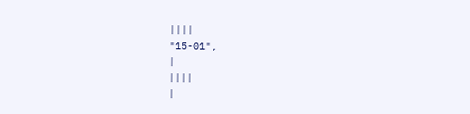||||
"15-01",
|
||||
|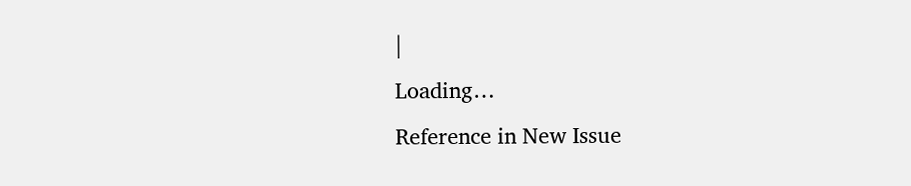|
Loading…
Reference in New Issue